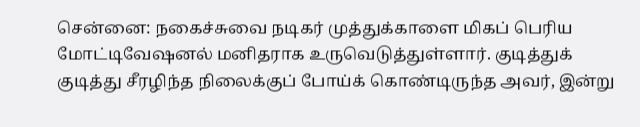சென்னை: நகைச்சுவை நடிகர் முத்துக்காளை மிகப் பெரிய மோட்டிவேஷனல் மனிதராக உருவெடுத்துள்ளார். குடித்துக் குடித்து சீரழிந்த நிலைக்குப் போய்க் கொண்டிருந்த அவர், இன்று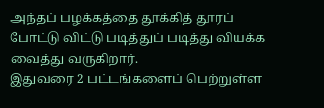அந்தப் பழக்கத்தை தூக்கித் தூரப் போட்டு விட்டு படித்துப் படித்து வியக்க வைத்து வருகிறார்.
இதுவரை 2 பட்டங்களைப் பெற்றுள்ள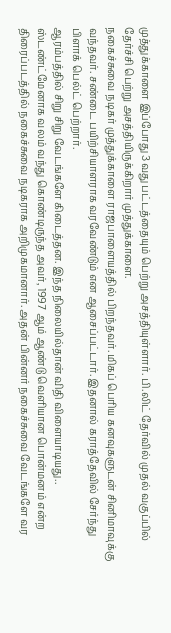முத்துக்காளை இப்போது 3வது பட்டத்தையும் பெற்று அசத்தியுள்ளார். பி.லிட் தேர்வில் முதல் வகுப்பில் தேர்ச்சி பெற்று அசத்தியிருக்கிறார் முத்துக்காளை.
நகைச்சுவை நடிகர் முத்துக்காளை ராஜபாளையத்தில் பிறந்தவர். மிகப் பெரிய கனவுகளுடன் சினிமாவுக்கு வந்தவர். சண்டை பயிற்சியாளராக வரவேண்டும் என ஆசைப்பட்டார். இதனால் கராத்தேவில் சேர்ந்து பிளாக் பெல்ட் பெற்றார்.
ஆரம்பத்தில் சிறு சிறு வேடங்களே கிடைத்தன. இந்த நிலையில்தான் விதி விளையாடியது.. ஸ்டண்ட்மேனாக வலம் வந்து கொண்டிருந்த அவர், 1997 ஆம் ஆண்டு வெளியான பொன்மனம் என்ற திரைப்படத்தில் நகைச்சுவை நடிகராக அறிமுகமானார். அதன் பின்னர் நகைச்சுவை வேடங்களே வர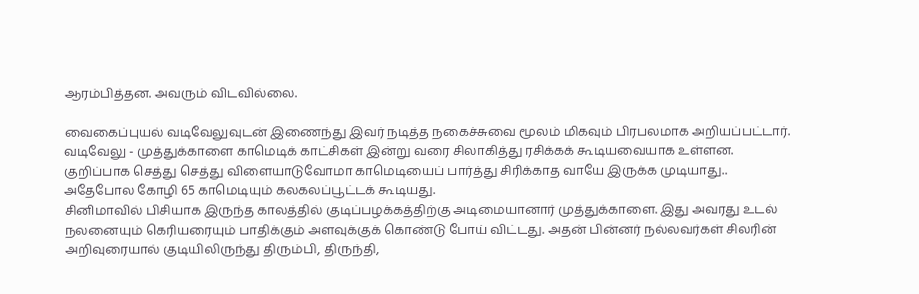ஆரம்பித்தன. அவரும் விடவில்லை.

வைகைப்புயல் வடிவேலுவுடன் இணைந்து இவர் நடித்த நகைச்சுவை மூலம் மிகவும் பிரபலமாக அறியப்பட்டார். வடிவேலு - முத்துக்காளை காமெடிக் காட்சிகள் இன்று வரை சிலாகித்து ரசிக்கக் கூடியவையாக உள்ளன. குறிப்பாக செத்து செத்து விளையாடுவோமா காமெடியைப் பார்த்து சிரிக்காத வாயே இருக்க முடியாது.. அதேபோல கோழி 65 காமெடியும் கலகலப்பூட்டக் கூடியது.
சினிமாவில் பிசியாக இருந்த காலத்தில் குடிப்பழக்கத்திற்கு அடிமையானார் முத்துக்காளை. இது அவரது உடல் நலனையும் கெரியரையும் பாதிக்கும் அளவுக்குக் கொண்டு போய் விட்டது. அதன் பின்னர் நல்லவர்கள் சிலரின் அறிவுரையால் குடியிலிருந்து திரும்பி, திருந்தி,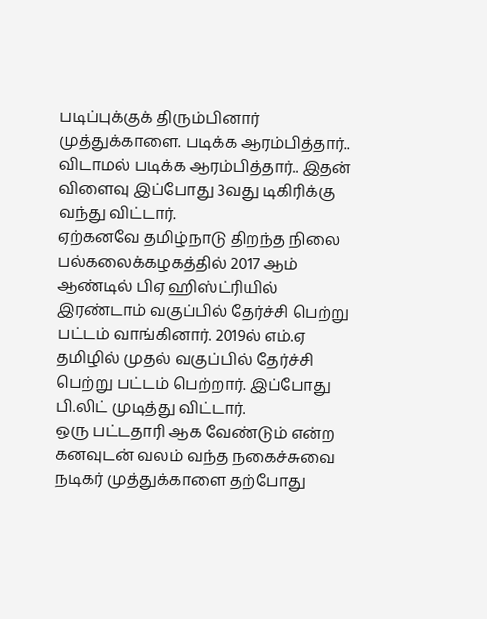படிப்புக்குக் திரும்பினார் முத்துக்காளை. படிக்க ஆரம்பித்தார்.. விடாமல் படிக்க ஆரம்பித்தார்.. இதன் விளைவு இப்போது 3வது டிகிரிக்கு வந்து விட்டார்.
ஏற்கனவே தமிழ்நாடு திறந்த நிலை பல்கலைக்கழகத்தில் 2017 ஆம் ஆண்டில் பிஏ ஹிஸ்ட்ரியில் இரண்டாம் வகுப்பில் தேர்ச்சி பெற்று பட்டம் வாங்கினார். 2019ல் எம்.ஏ தமிழில் முதல் வகுப்பில் தேர்ச்சி பெற்று பட்டம் பெற்றார். இப்போது பி.லிட் முடித்து விட்டார்.
ஒரு பட்டதாரி ஆக வேண்டும் என்ற கனவுடன் வலம் வந்த நகைச்சுவை நடிகர் முத்துக்காளை தற்போது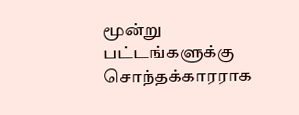மூன்று பட்டங்களுக்கு சொந்தக்காரராக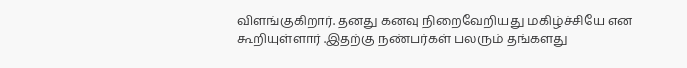விளங்குகிறார். தனது கனவு நிறைவேறியது மகிழ்ச்சியே என கூறியுள்ளார் .இதற்கு நண்பர்கள் பலரும் தங்களது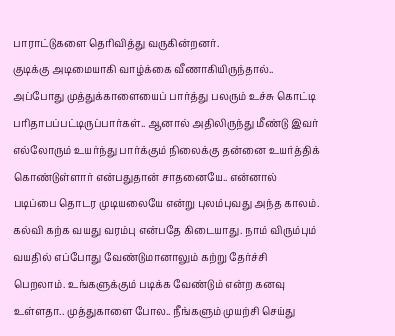பாராட்டுகளை தெரிவித்து வருகின்றனர்.
குடிக்கு அடிமையாகி வாழ்க்கை வீணாகியிருந்தால்.. அப்போது முத்துக்காளையைப் பார்த்து பலரும் உச்சு கொட்டி பரிதாபப்பட்டிருப்பார்கள்.. ஆனால் அதிலிருந்து மீண்டு இவர் எல்லோரும் உயர்ந்து பார்க்கும் நிலைக்கு தன்னை உயர்த்திக் கொண்டுள்ளார் என்பதுதான் சாதனையே.. என்னால் படிப்பை தொடர முடியலையே என்று புலம்புவது அந்த காலம். கல்வி கற்க வயது வரம்பு என்பதே கிடையாது. நாம் விரும்பும் வயதில் எப்போது வேண்டுமானாலும் கற்று தேர்ச்சி பெறலாம். உங்களுக்கும் படிக்க வேண்டும் என்ற கனவு உள்ளதா.. முத்துகாளை போல.. நீங்களும் முயற்சி செய்து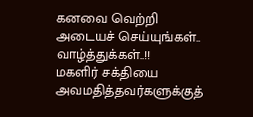கனவை வெற்றி அடையச் செய்யுங்கள்.. வாழ்த்துக்கள்..!!
மகளிர் சக்தியை அவமதித்தவர்களுக்குத்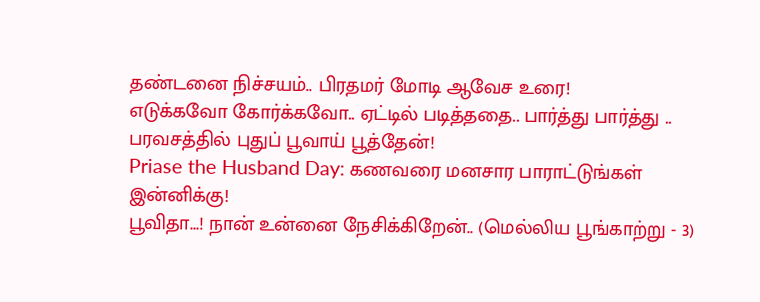தண்டனை நிச்சயம்.. பிரதமர் மோடி ஆவேச உரை!
எடுக்கவோ கோர்க்கவோ.. ஏட்டில் படித்ததை.. பார்த்து பார்த்து .. பரவசத்தில் புதுப் பூவாய் பூத்தேன்!
Priase the Husband Day: கணவரை மனசார பாராட்டுங்கள் இன்னிக்கு!
பூவிதா...! நான் உன்னை நேசிக்கிறேன்.. (மெல்லிய பூங்காற்று - 3)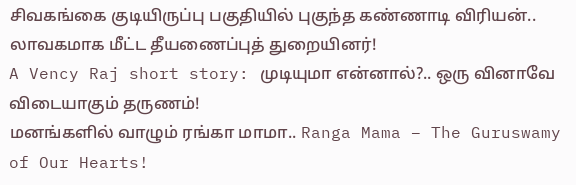சிவகங்கை குடியிருப்பு பகுதியில் புகுந்த கண்ணாடி விரியன்.. லாவகமாக மீட்ட தீயணைப்புத் துறையினர்!
A Vency Raj short story: முடியுமா என்னால்?.. ஒரு வினாவே விடையாகும் தருணம்!
மனங்களில் வாழும் ரங்கா மாமா.. Ranga Mama – The Guruswamy of Our Hearts!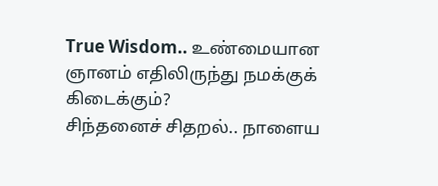True Wisdom.. உண்மையான ஞானம் எதிலிருந்து நமக்குக் கிடைக்கும்?
சிந்தனைச் சிதறல்.. நாளைய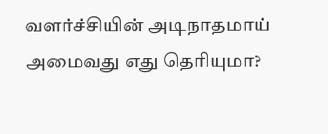வளர்ச்சியின் அடிநாதமாய் அமைவது எது தெரியுமா?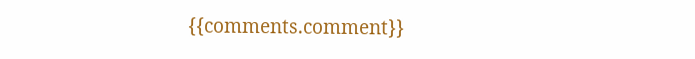{{comments.comment}}